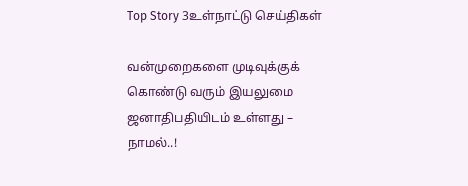Top Story 3உள்நாட்டு செய்திகள்

வன்முறைகளை முடிவுக்குக் கொண்டு வரும் இயலுமை ஜனாதிபதியிடம் உள்ளது – நாமல்..!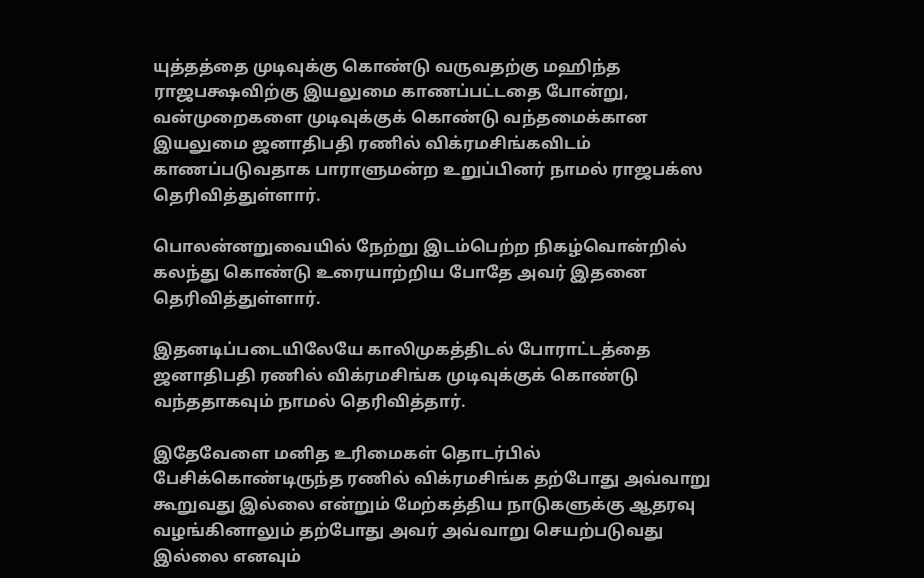யுத்தத்தை முடிவுக்கு கொண்டு வருவதற்கு மஹிந்த ராஜபக்ஷவிற்கு இயலுமை காணப்பட்டதை போன்று, வன்முறைகளை முடிவுக்குக் கொண்டு வந்தமைக்கான இயலுமை ஜனாதிபதி ரணில் விக்ரமசிங்கவிடம் காணப்படுவதாக பாராளுமன்ற உறுப்பினர் நாமல் ராஜபக்ஸ தெரிவித்துள்ளார்.

பொலன்னறுவையில் நேற்று இடம்பெற்ற நிகழ்வொன்றில் கலந்து கொண்டு உரையாற்றிய போதே அவர் இதனை தெரிவித்துள்ளார்.

இதனடிப்படையிலேயே காலிமுகத்திடல் போராட்டத்தை ஜனாதிபதி ரணில் விக்ரமசிங்க முடிவுக்குக் கொண்டு வந்ததாகவும் நாமல் தெரிவித்தார்.

இதேவேளை மனித உரிமைகள் தொடர்பில் பேசிக்கொண்டிருந்த ரணில் விக்ரமசிங்க தற்போது அவ்வாறு கூறுவது இல்லை என்றும் மேற்கத்திய நாடுகளுக்கு ஆதரவு வழங்கினாலும் தற்போது அவர் அவ்வாறு செயற்படுவது இல்லை எனவும்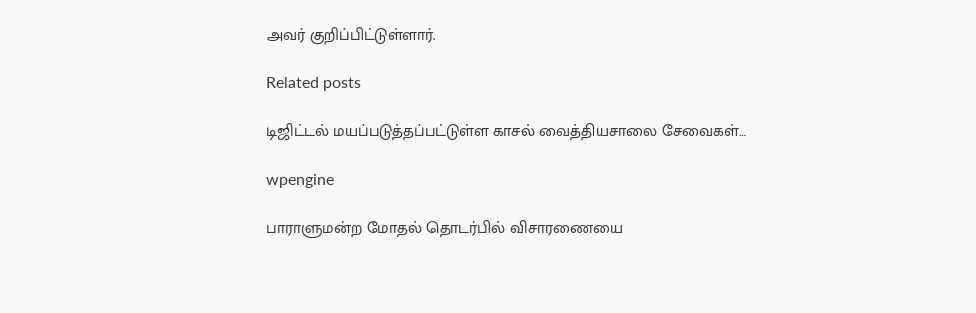அவர் குறிப்பிட்டுள்ளார்.

Related posts

டிஜிட்டல் மயப்படுத்தப்பட்டுள்ள காசல் வைத்தியசாலை சேவைகள்…

wpengine

பாராளுமன்ற மோதல் தொடர்பில் விசாரணையை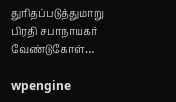துரிதப்படுத்துமாறு பிரதி சபாநாயகர் வேண்டுகோள்…

wpengine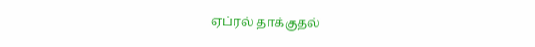ஏப்ரல் தாக்குதல்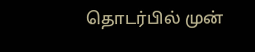தொடர்பில் முன்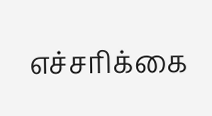எச்சரிக்கை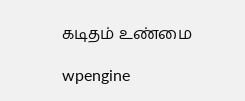கடிதம் உண்மை

wpengine